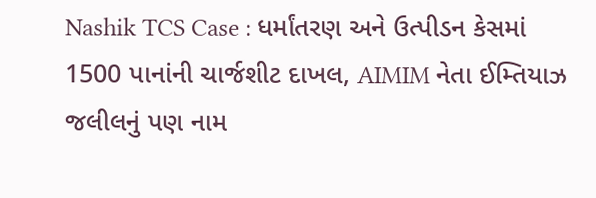Nashik TCS Case : ધર્માંતરણ અને ઉત્પીડન કેસમાં 1500 પાનાંની ચાર્જશીટ દાખલ, AIMIM નેતા ઈમ્તિયાઝ જલીલનું પણ નામ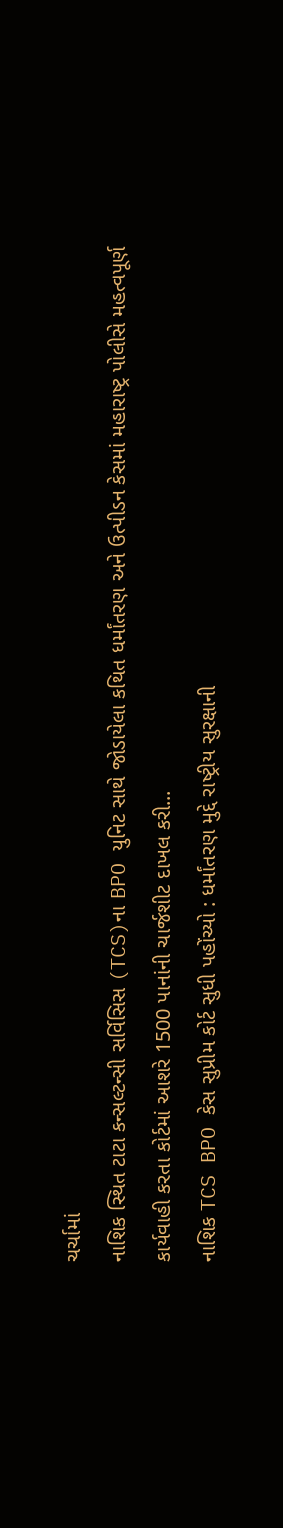ચર્ચામાં
નાશિક સ્થિત ટાટા કન્સલ્ટન્સી સર્વિસિસ (TCS)ના BPO યુનિટ સાથે જોડાયેલા કથિત ધર્માંતરણ અને ઉત્પીડન કેસમાં મહારાષ્ટ્ર પોલીસે મહત્વપૂર્ણ કાર્યવાહી કરતા કોર્ટમાં આશરે 1500 પાનાંની ચાર્જશીટ દાખલ કરી...
નાશિક TCS BPO કેસ સુપ્રીમ કોર્ટ સુધી પહોંચ્યો : ધર્માંતરણ મુદ્દે રાષ્ટ્રીય સુરક્ષાની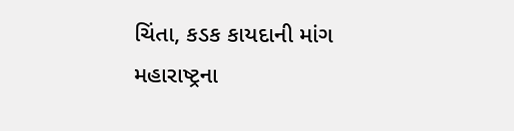ચિંતા, કડક કાયદાની માંગ
મહારાષ્ટ્રના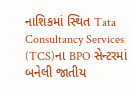નાશિકમાં સ્થિત Tata Consultancy Services (TCS)ના BPO સેન્ટરમાં બનેલી જાતીય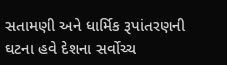સતામણી અને ધાર્મિક રૂપાંતરણની ઘટના હવે દેશના સર્વોચ્ચ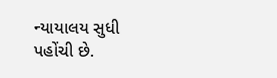ન્યાયાલય સુધી પહોંચી છે.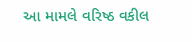આ મામલે વરિષ્ઠ વકીલ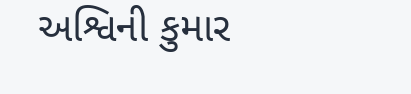અશ્વિની કુમાર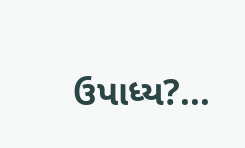ઉપાધ્ય?...